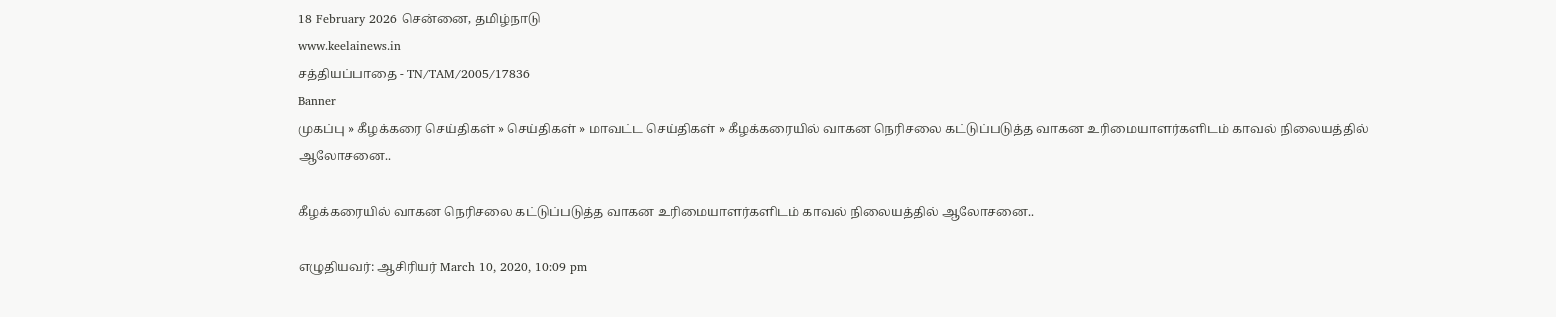18 February 2026 சென்னை, தமிழ்நாடு
www.keelainews.in
சத்தியப்பாதை - TN/TAM/2005/17836
Banner
முகப்பு » கீழக்கரை செய்திகள் » செய்திகள் » மாவட்ட செய்திகள் » கீழக்கரையில் வாகன நெரிசலை கட்டுப்படுத்த வாகன உரிமையாளர்களிடம் காவல் நிலையத்தில் ஆலோசனை..

கீழக்கரையில் வாகன நெரிசலை கட்டுப்படுத்த வாகன உரிமையாளர்களிடம் காவல் நிலையத்தில் ஆலோசனை..

எழுதியவர்: ஆசிரியர் March 10, 2020, 10:09 pm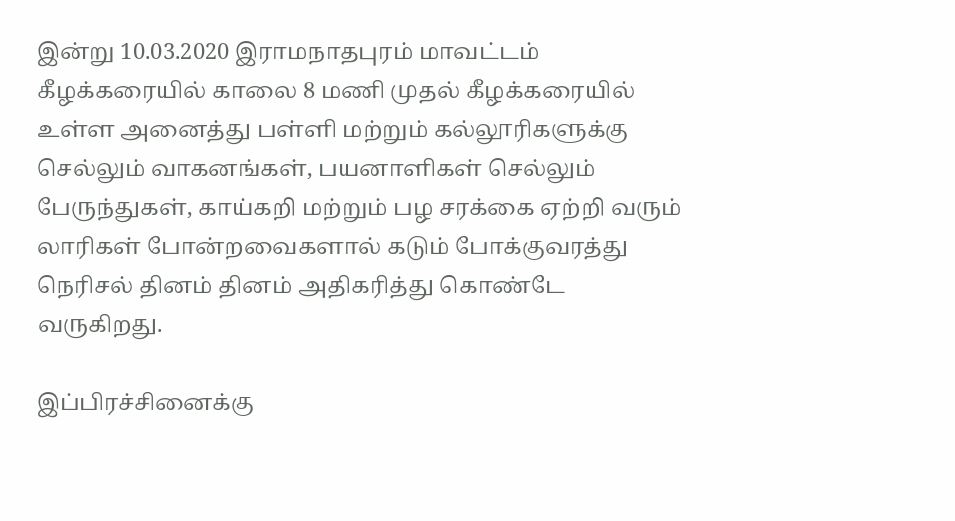இன்று 10.03.2020 இராமநாதபுரம் மாவட்டம் கீழக்கரையில் காலை 8 மணி முதல் கீழக்கரையில் உள்ள அனைத்து பள்ளி மற்றும் கல்லூரிகளுக்கு செல்லும் வாகனங்கள், பயனாளிகள் செல்லும் பேருந்துகள், காய்கறி மற்றும் பழ சரக்கை ஏற்றி வரும் லாரிகள் போன்றவைகளால் கடும் போக்குவரத்து நெரிசல் தினம் தினம் அதிகரித்து கொண்டே வருகிறது.

இப்பிரச்சினைக்கு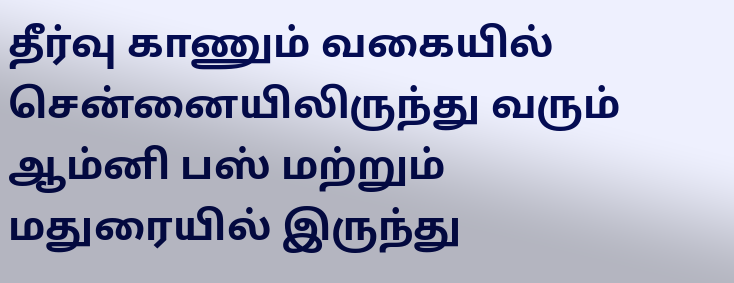தீர்வு காணும் வகையில் சென்னையிலிருந்து வரும் ஆம்னி பஸ் மற்றும் மதுரையில் இருந்து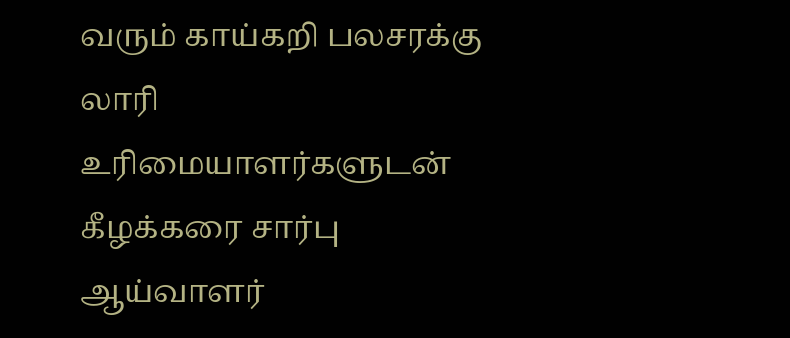வரும் காய்கறி பலசரக்கு லாரி உரிமையாளர்களுடன் கீழக்கரை சார்பு ஆய்வாளர்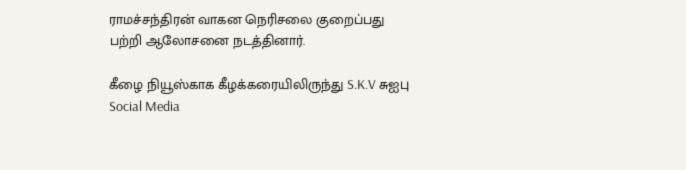ராமச்சந்திரன் வாகன நெரிசலை குறைப்பது பற்றி ஆலோசனை நடத்தினார்.

கீழை நியூஸ்காக கீழக்கரையிலிருந்து S.K.V சுஐபு
Social Media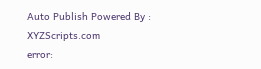Auto Publish Powered By : XYZScripts.com
error: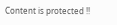Content is protected !!